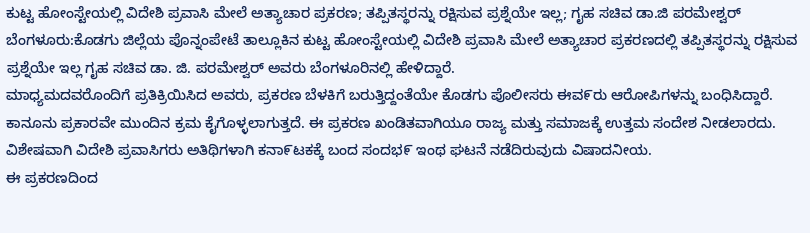ಕುಟ್ಟ ಹೋಂಸ್ಟೇಯಲ್ಲಿ ವಿದೇಶಿ ಪ್ರವಾಸಿ ಮೇಲೆ ಅತ್ಯಾಚಾರ ಪ್ರಕರಣ; ತಪ್ಪಿತಸ್ಥರನ್ನು ರಕ್ಷಿಸುವ ಪ್ರಶ್ನೆಯೇ ಇಲ್ಲ; ಗೖಹ ಸಚಿವ ಡಾ.ಜಿ ಪರಮೇಶ್ವರ್
ಬೆಂಗಳೂರು:ಕೊಡಗು ಜಿಲ್ಲೆಯ ಪೊನ್ನಂಪೇಟೆ ತಾಲ್ಲೂಕಿನ ಕುಟ್ಟ ಹೋಂಸ್ಟೇಯಲ್ಲಿ ವಿದೇಶಿ ಪ್ರವಾಸಿ ಮೇಲೆ ಅತ್ಯಾಚಾರ ಪ್ರಕರಣದಲ್ಲಿ ತಪ್ಪಿತಸ್ಥರನ್ನು ರಕ್ಷಿಸುವ ಪ್ರಶ್ನೆಯೇ ಇಲ್ಲ ಗೖಹ ಸಚಿವ ಡಾ. ಜಿ. ಪರಮೇಶ್ವರ್ ಅವರು ಬೆಂಗಳೂರಿನಲ್ಲಿ ಹೇಳಿದ್ದಾರೆ.
ಮಾಧ್ಯಮದವರೊಂದಿಗೆ ಪ್ರತಿಕ್ರಿಯಿಸಿದ ಅವರು, ಪ್ರಕರಣ ಬೆಳಕಿಗೆ ಬರುತ್ತಿದ್ದಂತೆಯೇ ಕೊಡಗು ಪೊಲೀಸರು ಈವ೯ರು ಆರೋಪಿಗಳನ್ನು ಬಂಧಿಸಿದ್ದಾರೆ. ಕಾನೂನು ಪ್ರಕಾರವೇ ಮುಂದಿನ ಕ್ರಮ ಕೈಗೊಳ್ಳಲಾಗುತ್ತದೆ. ಈ ಪ್ರಕರಣ ಖಂಡಿತವಾಗಿಯೂ ರಾಜ್ಯ ಮತ್ತು ಸಮಾಜಕ್ಕೆ ಉತ್ತಮ ಸಂದೇಶ ನೀಡಲಾರದು. ವಿಶೇಷವಾಗಿ ವಿದೇಶಿ ಪ್ರವಾಸಿಗರು ಅತಿಥಿಗಳಾಗಿ ಕನಾ೯ಟಕಕ್ಕೆ ಬಂದ ಸಂದಭ೯ ಇಂಥ ಘಟನೆ ನಡೆದಿರುವುದು ವಿಷಾದನೀಯ.
ಈ ಪ್ರಕರಣದಿಂದ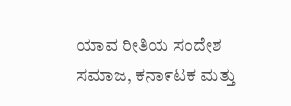ಯಾವ ರೀತಿಯ ಸಂದೇಶ ಸಮಾಜ, ಕನಾ೯ಟಕ ಮತ್ತು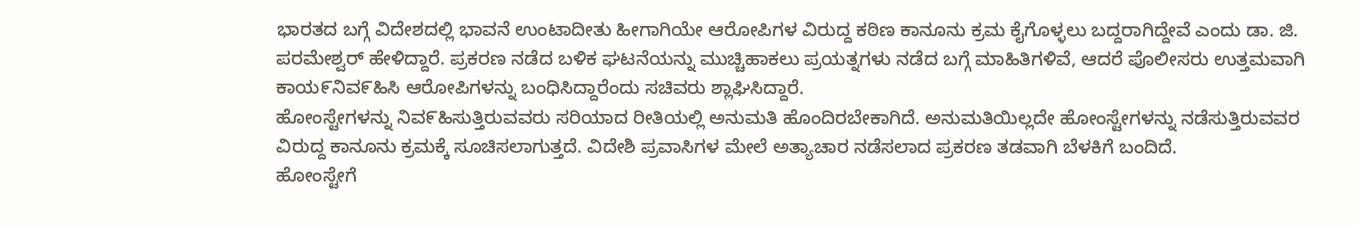ಭಾರತದ ಬಗ್ಗೆ ವಿದೇಶದಲ್ಲಿ ಭಾವನೆ ಉಂಟಾದೀತು ಹೀಗಾಗಿಯೇ ಆರೋಪಿಗಳ ವಿರುದ್ದ ಕಠಿಣ ಕಾನೂನು ಕ್ರಮ ಕೈಗೊಳ್ಳಲು ಬದ್ದರಾಗಿದ್ದೇವೆ ಎಂದು ಡಾ. ಜಿ. ಪರಮೇಶ್ವರ್ ಹೇಳಿದ್ದಾರೆ. ಪ್ರಕರಣ ನಡೆದ ಬಳಿಕ ಘಟನೆಯನ್ನು ಮುಚ್ಚಿಹಾಕಲು ಪ್ರಯತ್ನಗಳು ನಡೆದ ಬಗ್ಗೆ ಮಾಹಿತಿಗಳಿವೆ, ಆದರೆ ಪೊಲೀಸರು ಉತ್ತಮವಾಗಿ ಕಾಯ೯ನಿವ೯ಹಿಸಿ ಆರೋಪಿಗಳನ್ನು ಬಂಧಿಸಿದ್ದಾರೆಂದು ಸಚಿವರು ಶ್ಲಾಘಿಸಿದ್ದಾರೆ.
ಹೋಂಸ್ಟೇಗಳನ್ನು ನಿವ೯ಹಿಸುತ್ತಿರುವವರು ಸರಿಯಾದ ರೀತಿಯಲ್ಲಿ ಅನುಮತಿ ಹೊಂದಿರಬೇಕಾಗಿದೆ. ಅನುಮತಿಯಿಲ್ಲದೇ ಹೋಂಸ್ಟೇಗಳನ್ನು ನಡೆಸುತ್ತಿರುವವರ ವಿರುದ್ದ ಕಾನೂನು ಕ್ರಮಕ್ಕೆ ಸೂಚಿಸಲಾಗುತ್ತದೆ. ವಿದೇಶಿ ಪ್ರವಾಸಿಗಳ ಮೇಲೆ ಅತ್ಯಾಚಾರ ನಡೆಸಲಾದ ಪ್ರಕರಣ ತಡವಾಗಿ ಬೆಳಕಿಗೆ ಬಂದಿದೆ.
ಹೋಂಸ್ಟೇಗೆ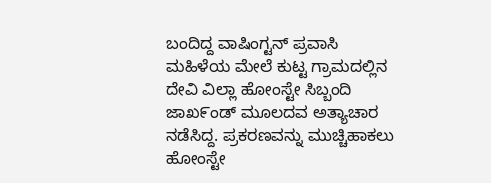ಬಂದಿದ್ದ ವಾಷಿಂಗ್ಟನ್ ಪ್ರವಾಸಿ ಮಹಿಳೆಯ ಮೇಲೆ ಕುಟ್ಟ ಗ್ರಾಮದಲ್ಲಿನ ದೇವಿ ವಿಲ್ಲಾ ಹೋಂಸ್ಟೇ ಸಿಬ್ಬಂದಿ ಜಾಖ೯ಂಡ್ ಮೂಲದವ ಅತ್ಯಾಚಾರ ನಡೆಸಿದ್ದ. ಪ್ರಕರಣವನ್ನು ಮುಚ್ಚಿಹಾಕಲು ಹೋಂಸ್ಟೇ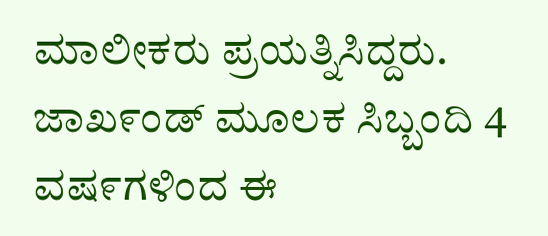ಮಾಲೀಕರು ಪ್ರಯತ್ನಿಸಿದ್ದರು. ಜಾಖ೯ಂಡ್ ಮೂಲಕ ಸಿಬ್ಬಂದಿ 4 ವಷ೯ಗಳಿಂದ ಈ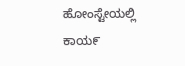ಹೋಂಸ್ಟೇಯಲ್ಲಿ ಕಾಯ೯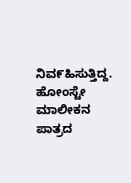ನಿವ೯ಹಿಸುತ್ತಿದ್ದ. ಹೋಂಸ್ಟೇ ಮಾಲೀಕನ ಪಾತ್ರದ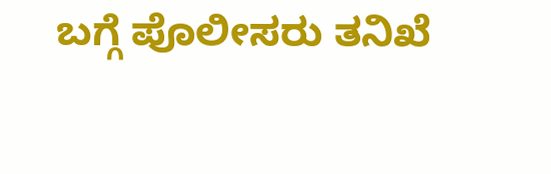ಬಗ್ಗೆ ಪೊಲೀಸರು ತನಿಖೆ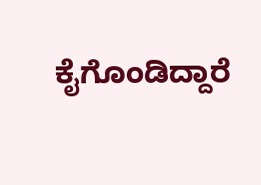ಕೈಗೊಂಡಿದ್ದಾರೆ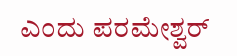ಎಂದು ಪರಮೇಶ್ವರ್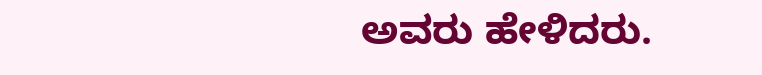ಅವರು ಹೇಳಿದರು.